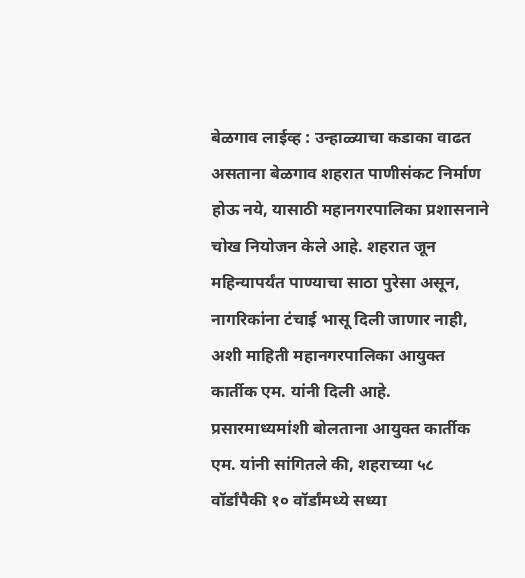बेळगाव लाईव्ह : उन्हाळ्याचा कडाका वाढत असताना बेळगाव शहरात पाणीसंकट निर्माण होऊ नये, यासाठी महानगरपालिका प्रशासनाने चोख नियोजन केले आहे. शहरात जून महिन्यापर्यंत पाण्याचा साठा पुरेसा असून, नागरिकांना टंचाई भासू दिली जाणार नाही, अशी माहिती महानगरपालिका आयुक्त कार्तीक एम. यांनी दिली आहे.
प्रसारमाध्यमांशी बोलताना आयुक्त कार्तीक एम. यांनी सांगितले की, शहराच्या ५८ वॉर्डांपैकी १० वॉर्डांमध्ये सध्या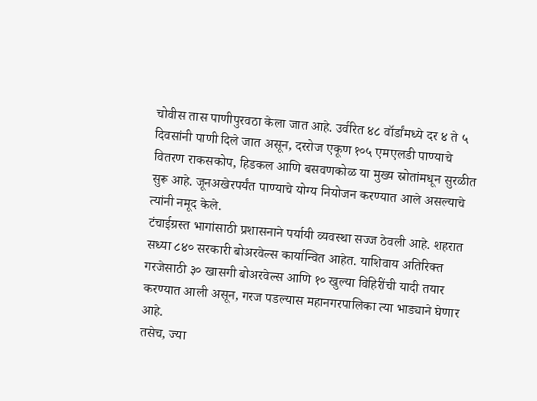चोवीस तास पाणीपुरवठा केला जात आहे. उर्वरित ४८ वॉर्डांमध्ये दर ४ ते ५ दिवसांनी पाणी दिले जात असून, दररोज एकूण १०५ एमएलडी पाण्याचे वितरण राकसकोप, हिडकल आणि बसवणकोळ या मुख्य स्रोतांमधून सुरळीत सुरू आहे. जूनअखेरपर्यंत पाण्याचे योग्य नियोजन करण्यात आले असल्याचे त्यांनी नमूद केले.
टंचाईग्रस्त भागांसाठी प्रशासनाने पर्यायी व्यवस्था सज्ज ठेवली आहे. शहरात सध्या ८४० सरकारी बोअरवेल्स कार्यान्वित आहेत. याशिवाय अतिरिक्त गरजेसाठी ३० खासगी बोअरवेल्स आणि १० खुल्या विहिरींची यादी तयार करण्यात आली असून, गरज पडल्यास महानगरपालिका त्या भाड्याने घेणार आहे.
तसेच, ज्या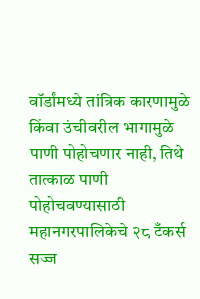वॉर्डांमध्ये तांत्रिक कारणामुळे किंवा उंचीवरील भागामुळे पाणी पोहोचणार नाही, तिथे तात्काळ पाणी पोहोचवण्यासाठी महानगरपालिकेचे २८ टँकर्स सज्ज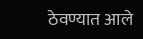ठेवण्यात आले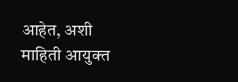आहेत, अशी माहिती आयुक्त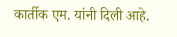कार्तीक एम. यांनी दिली आहे.